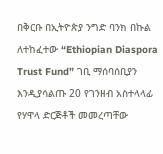በቅርቡ በኢትዮጵያ ንግድ ባንክ በኩል ለተከፈተው “Ethiopian Diaspora Trust Fund” ገቢ ማሰባሰቢያን እንዲያሳልጡ 20 የገንዘብ አስተላላፊ የሃዋላ ድርጅቶች መመረጣቸው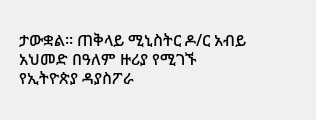ታውቋል፡፡ ጠቅላይ ሚኒስትር ዶ/ር አብይ አህመድ በዓለም ዙሪያ የሚገኙ የኢትዮጵያ ዳያስፖራ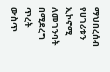ማህበረሰብ የሀገሪቱን ኢኮኖሚ ለመገንባት በሚደረግ ጥረት ውስጥ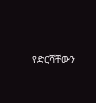የድርሻቸውን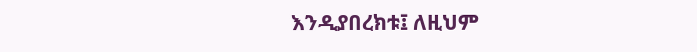እንዲያበረክቱ፤ ለዚህም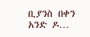ቢያንስ በቀን አንድ ዶ…